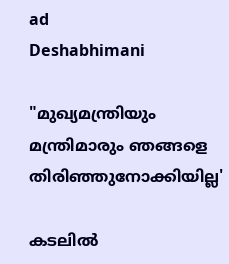ad
Deshabhimani

"മുഖ്യമന്ത്രിയും മന്ത്രിമാരും ഞങ്ങളെ തിരിഞ്ഞുനോക്കിയില്ല'

കടലിൽ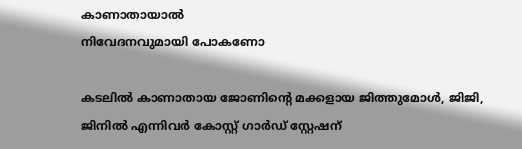കാണാതായാ‍ൽ
നിവേദനവുമായി പോകണോ

കടലിൽ കാണാതായ ജോണിന്റെ മക്കളായ ജിത്തുമോൾ, ജിജി,
ജിനിൽ എന്നിവർ കോസ്റ്റ് ഗാർഡ് സ്റ്റേഷന്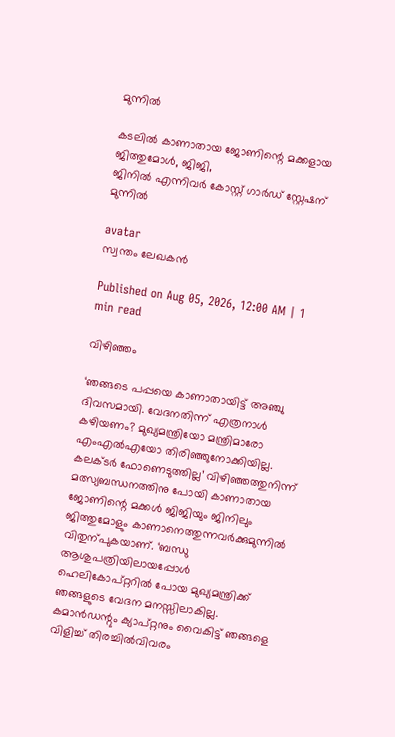മുന്നിൽ

കടലിൽ കാണാതായ ജോണിന്റെ മക്കളായ ജിത്തുമോൾ, ജിജി,
ജിനിൽ എന്നിവർ കോസ്റ്റ് ഗാർഡ് സ്റ്റേഷന് മുന്നിൽ

avatar
സ്വന്തം ലേഖകൻ

Published on Aug 05, 2026, 12:00 AM | 1 min read

വിഴിഞ്ഞം

‘ഞങ്ങടെ പപ്പയെ കാണാതായിട്ട്‌ അഞ്ചു ദിവസമായി. വേദനതിന്ന്‌ എത്രനാൾ കഴിയണം? മുഖ്യമന്ത്രിയോ മന്ത്രിമാരോ എംഎൽഎയോ തിരിഞ്ഞുനോക്കിയില്ല. കലക്‌ടർ ഫോണെടുത്തില്ല’ വിഴിഞ്ഞത്തുനിന്ന്‌ മത്സ്യബന്ധനത്തിനു പോയി കാണാതായ ജോണിന്റെ മക്കൾ ജിജിയും ജിനിലും ജിത്തുമോളും കാണാനെത്തുന്നവർക്കുമുന്നിൽ വിതുന്പുകയാണ്‌. ‘ബന്ധു ആശുപത്രിയിലായപ്പോൾ ഹെലികോപ്‌റ്ററിൽ പോയ മുഖ്യമന്ത്രിക്ക്‌ ഞങ്ങളുടെ വേദന മനസ്സിലാകില്ല. കമാൻഡന്റും ക്യാപ്‌റ്റനും വൈകിട്ട്‌ ഞങ്ങളെ വിളിച്ച്‌ തിരച്ചിൽവിവരം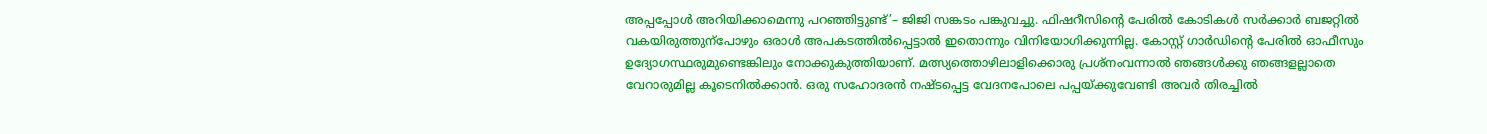അപ്പപ്പോൾ അറിയിക്കാമെന്നു പറഞ്ഞിട്ടുണ്ട്‌’– ജിജി സങ്കടം പങ്കുവച്ചു. ഫിഷറീസിന്റെ പേരിൽ കോടികൾ സർക്കാർ ബജറ്റിൽ വകയിരുത്തുന്പോഴും ഒരാൾ അപകടത്തിൽപ്പെട്ടാൽ ഇതൊന്നും വിനിയോഗിക്കുന്നില്ല. കോസ്റ്റ്‌ ഗാർഡിന്റെ പേരിൽ ഓഫീസും ഉദ്യോഗസ്ഥരുമുണ്ടെങ്കിലും നോക്കുകുത്തിയാണ്‌. മത്സ്യത്തൊഴിലാളിക്കൊരു പ്രശ്‌നംവന്നാൽ ഞങ്ങൾക്കു ഞങ്ങളല്ലാതെ വേറാരുമില്ല കൂടെനിൽക്കാൻ. ഒരു സഹോദരൻ നഷ്‌ടപ്പെട്ട വേദനപോലെ പപ്പയ്‌ക്കുവേണ്ടി അവർ തിരച്ചിൽ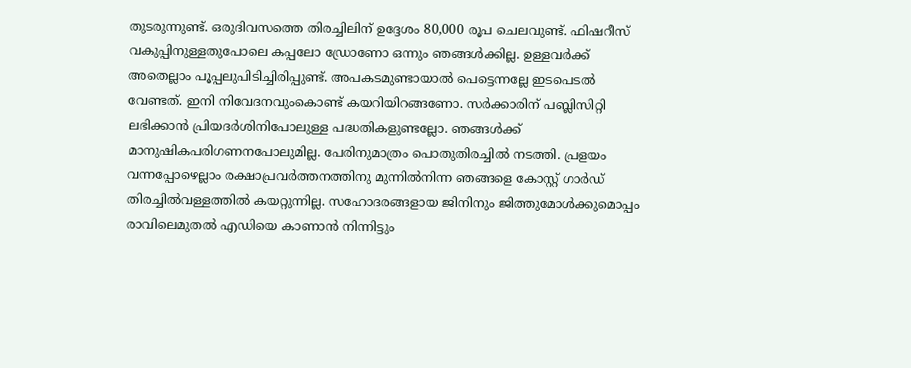തുടരുന്നുണ്ട്‌. ഒരുദിവസത്തെ തിരച്ചിലിന്‌ ഉദ്ദേശം 80,000 രൂപ ചെലവുണ്ട്‌. ഫിഷറീസ്‌ വകുപ്പിനുള്ളതുപോലെ കപ്പലോ ഡ്രോണോ ഒന്നും ഞങ്ങൾക്കില്ല. ഉള്ളവർക്ക്‌ അതെല്ലാം പൂപ്പലുപിടിച്ചിരിപ്പുണ്ട്‌. അപകടമുണ്ടായാൽ പെട്ടെന്നല്ലേ ഇടപെടൽ വേണ്ടത്‌. ഇനി നിവേദനവുംകൊണ്ട്‌ കയറിയിറങ്ങണോ. സർക്കാരിന്‌ പബ്ലിസിറ്റി ലഭിക്കാൻ പ്രിയദർശിനിപോലുള്ള പദ്ധതികളുണ്ടല്ലോ. ഞങ്ങൾക്ക്‌ മാനുഷികപരിഗണനപോലുമില്ല. പേരിനുമാത്രം പൊതുതിരച്ചിൽ നടത്തി. പ്രളയം വന്നപ്പോഴെല്ലാം രക്ഷാപ്രവർത്തനത്തിനു മുന്നിൽനിന്ന ഞങ്ങളെ കോസ്റ്റ്‌ ഗാർഡ്‌ തിരച്ചിൽവള്ളത്തിൽ കയറ്റുന്നില്ല. സഹോദരങ്ങളായ ജിനിനും ജിത്തുമോൾക്കുമൊപ്പം രാവിലെമുതൽ എഡിയെ കാണാൻ നിന്നിട്ടും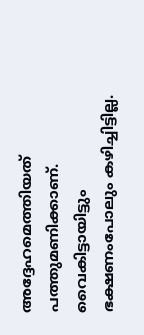അദ്ദേഹമെത്തിയത്‌ പത്തുമണിക്കാണ്‌. വൈകിട്ടായിട്ടും ഭക്ഷണംപോലും കഴിച്ചിട്ടില്ല.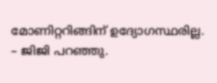മോണിറ്ററിങ്ങിന്‌ ഉദ്യോഗസ്ഥരില്ല. – ജിജി പറഞ്ഞു.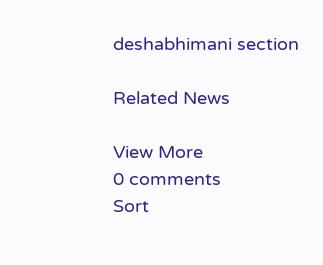deshabhimani section

Related News

View More
0 comments
Sort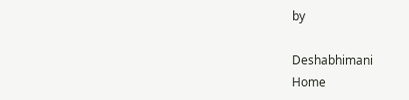by

Deshabhimani
Home